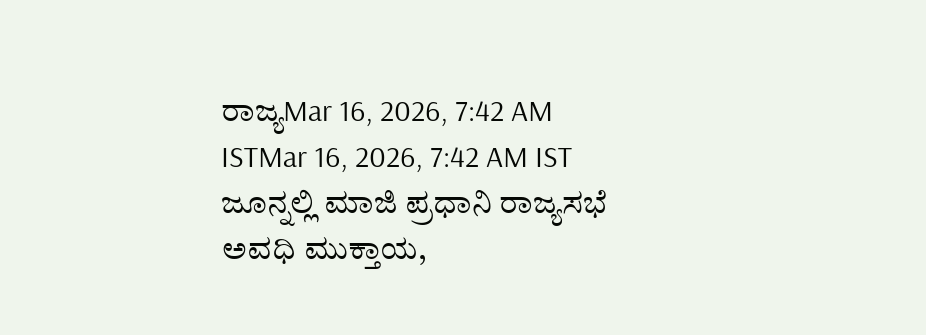ರಾಜ್ಯMar 16, 2026, 7:42 AM ISTMar 16, 2026, 7:42 AM IST ಜೂನ್ನಲ್ಲಿ ಮಾಜಿ ಪ್ರಧಾನಿ ರಾಜ್ಯಸಭೆ ಅವಧಿ ಮುಕ್ತಾಯ,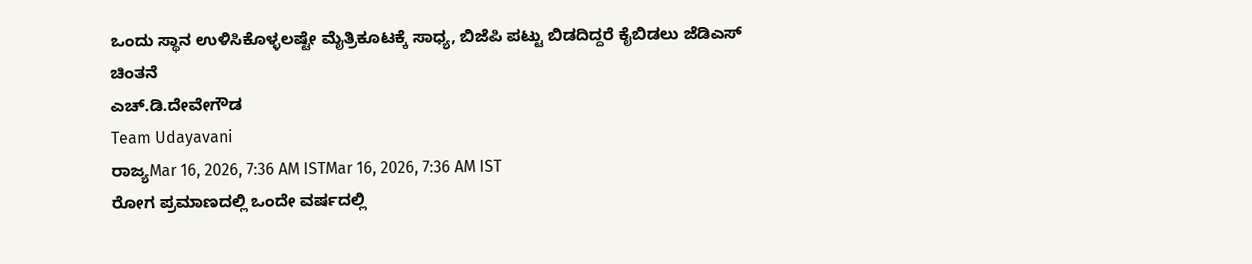ಒಂದು ಸ್ಥಾನ ಉಳಿಸಿಕೊಳ್ಳಲಷ್ಟೇ ಮೈತ್ರಿಕೂಟಕ್ಕೆ ಸಾಧ್ಯ, ಬಿಜೆಪಿ ಪಟ್ಟು ಬಿಡದಿದ್ದರೆ ಕೈಬಿಡಲು ಜೆಡಿಎಸ್ ಚಿಂತನೆ
ಎಚ್.ಡಿ.ದೇವೇಗೌಡ
Team Udayavani
ರಾಜ್ಯMar 16, 2026, 7:36 AM ISTMar 16, 2026, 7:36 AM IST
ರೋಗ ಪ್ರಮಾಣದಲ್ಲಿ ಒಂದೇ ವರ್ಷದಲ್ಲಿ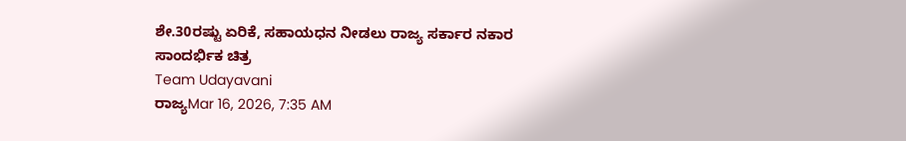ಶೇ.30ರಷ್ಟು ಏರಿಕೆ, ಸಹಾಯಧನ ನೀಡಲು ರಾಜ್ಯ ಸರ್ಕಾರ ನಕಾರ
ಸಾಂದರ್ಭಿಕ ಚಿತ್ರ
Team Udayavani
ರಾಜ್ಯMar 16, 2026, 7:35 AM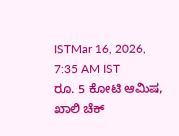ISTMar 16, 2026, 7:35 AM IST
ರೂ. 5 ಕೋಟಿ ಆಮಿಷ, ಖಾಲಿ ಚೆಕ್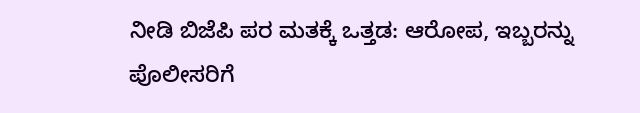ನೀಡಿ ಬಿಜೆಪಿ ಪರ ಮತಕ್ಕೆ ಒತ್ತಡ: ಆರೋಪ, ಇಬ್ಬರನ್ನು ಪೊಲೀಸರಿಗೆ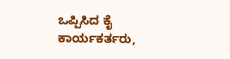ಒಪ್ಪಿಸಿದ ಕೈ ಕಾರ್ಯಕರ್ತರು,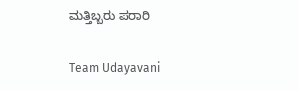ಮತ್ತಿಬ್ಬರು ಪರಾರಿ

Team Udayavani